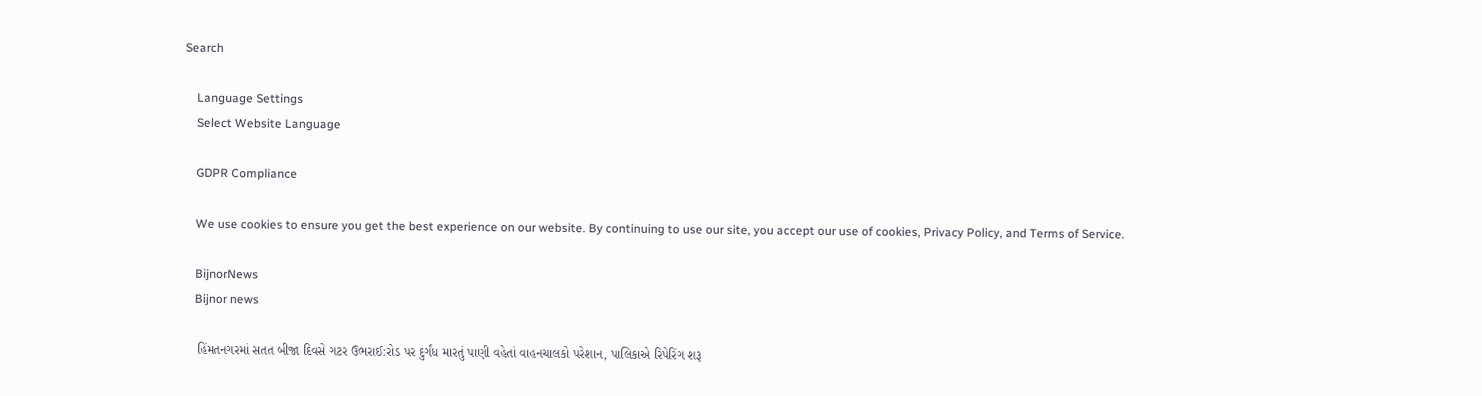Search

    Language Settings
    Select Website Language

    GDPR Compliance

    We use cookies to ensure you get the best experience on our website. By continuing to use our site, you accept our use of cookies, Privacy Policy, and Terms of Service.

    BijnorNews
    Bijnor news

    હિંમતનગરમાં સતત બીજા દિવસે ગટર ઉભરાઈ:રોડ પર દુર્ગંધ મારતું પાણી વહેતાં વાહનચાલકો પરેશાન, પાલિકાએ રિપેરિંગ શરૂ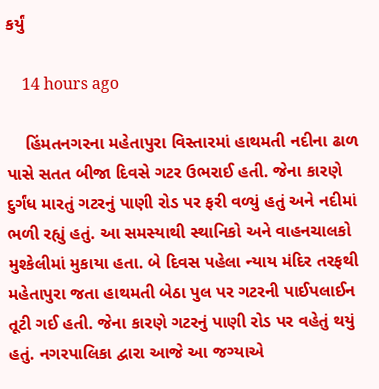કર્યું

    14 hours ago

    હિંમતનગરના મહેતાપુરા વિસ્તારમાં હાથમતી નદીના ઢાળ પાસે સતત બીજા દિવસે ગટર ઉભરાઈ હતી. જેના કારણે દુર્ગંધ મારતું ગટરનું પાણી રોડ પર ફરી વળ્યું હતું અને નદીમાં ભળી રહ્યું હતું. આ સમસ્યાથી સ્થાનિકો અને વાહનચાલકો મુશ્કેલીમાં મુકાયા હતા. બે દિવસ પહેલા ન્યાય મંદિર તરફથી મહેતાપુરા જતા હાથમતી બેઠા પુલ પર ગટરની પાઈપલાઈન તૂટી ગઈ હતી. જેના કારણે ગટરનું પાણી રોડ પર વહેતું થયું હતું. નગરપાલિકા દ્વારા આજે આ જગ્યાએ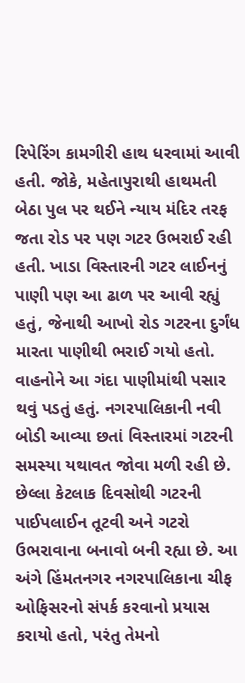રિપેરિંગ કામગીરી હાથ ધરવામાં આવી હતી. જોકે, મહેતાપુરાથી હાથમતી બેઠા પુલ પર થઈને ન્યાય મંદિર તરફ જતા રોડ પર પણ ગટર ઉભરાઈ રહી હતી. ખાડા વિસ્તારની ગટર લાઈનનું પાણી પણ આ ઢાળ પર આવી રહ્યું હતું, જેનાથી આખો રોડ ગટરના દુર્ગંધ મારતા પાણીથી ભરાઈ ગયો હતો. વાહનોને આ ગંદા પાણીમાંથી પસાર થવું પડતું હતું. નગરપાલિકાની નવી બોડી આવ્યા છતાં વિસ્તારમાં ગટરની સમસ્યા યથાવત જોવા મળી રહી છે. છેલ્લા કેટલાક દિવસોથી ગટરની પાઈપલાઈન તૂટવી અને ગટરો ઉભરાવાના બનાવો બની રહ્યા છે. આ અંગે હિંમતનગર નગરપાલિકાના ચીફ ઓફિસરનો સંપર્ક કરવાનો પ્રયાસ કરાયો હતો, પરંતુ તેમનો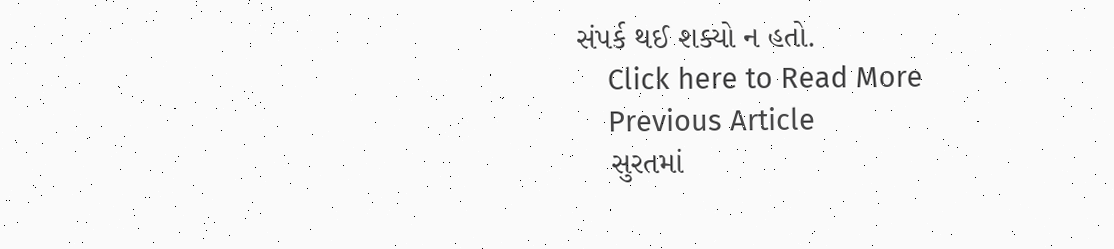સંપર્ક થઈ શક્યો ન હતો.
    Click here to Read More
    Previous Article
    સુરતમાં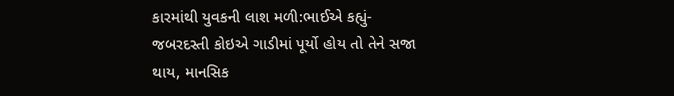કારમાંથી યુવકની લાશ મળી:ભાઈએ કહ્યું- જબરદસ્તી કોઇએ ગાડીમાં પૂર્યો હોય તો તેને સજા થાય, માનસિક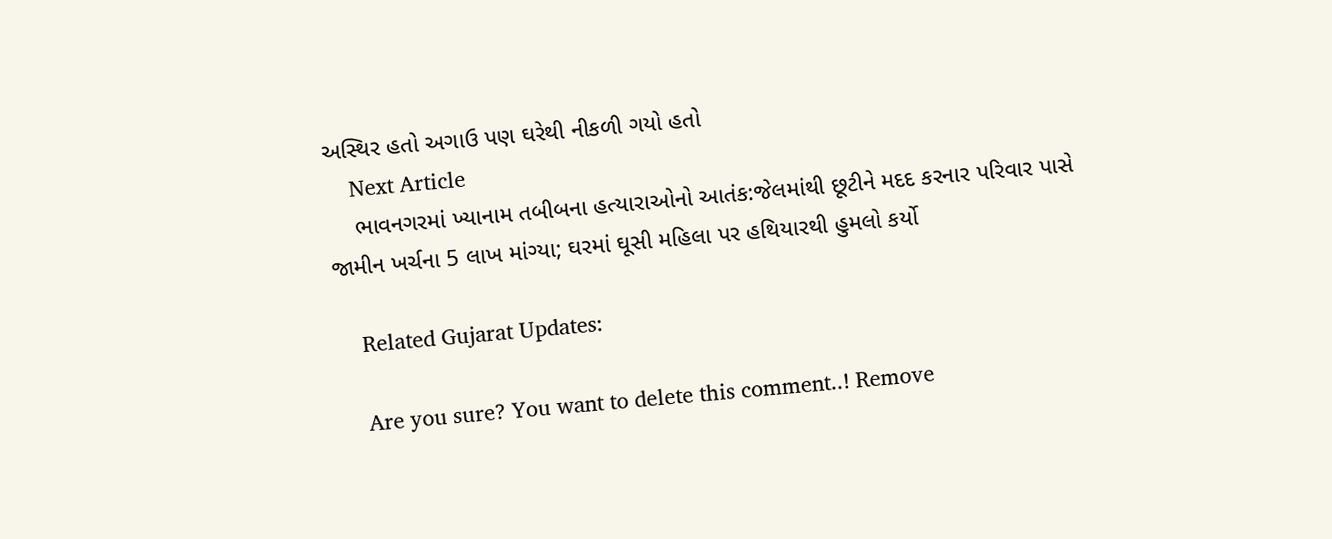અસ્થિર હતો અગાઉ પણ ઘરેથી નીકળી ગયો હતો
    Next Article
    ભાવનગરમાં ખ્યાનામ તબીબના હત્યારાઓનો આતંક:જેલમાંથી છૂટીને મદદ કરનાર પરિવાર પાસે જામીન ખર્ચના 5 લાખ માંગ્યા; ઘરમાં ઘૂસી મહિલા પર હથિયારથી હુમલો કર્યો

    Related Gujarat Updates:

    Are you sure? You want to delete this comment..! Remove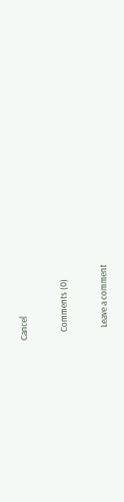Cancel

    Comments (0)

      Leave a comment